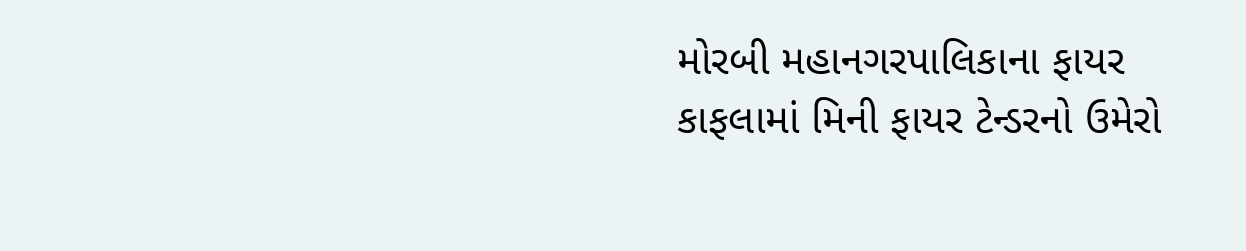મોરબી મહાનગરપાલિકાના ફાયર કાફલામાં મિની ફાયર ટેન્ડરનો ઉમેરો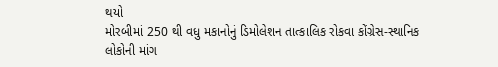થયો
મોરબીમાં 250 થી વધુ મકાનોનું ડિમોલેશન તાત્કાલિક રોકવા કોંગ્રેસ-સ્થાનિક લોકોની માંગ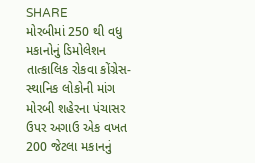SHARE
મોરબીમાં 250 થી વધુ મકાનોનું ડિમોલેશન તાત્કાલિક રોકવા કોંગ્રેસ-સ્થાનિક લોકોની માંગ
મોરબી શહેરના પંચાસર ઉપર અગાઉ એક વખત 200 જેટલા મકાનનું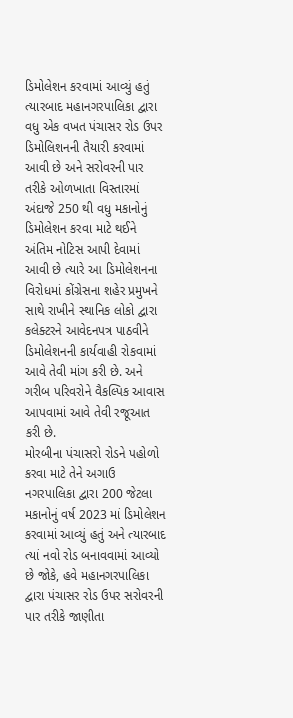ડિમોલેશન કરવામાં આવ્યું હતું ત્યારબાદ મહાનગરપાલિકા દ્વારા વધુ એક વખત પંચાસર રોડ ઉપર ડિમોલિશનની તૈયારી કરવામાં આવી છે અને સરોવરની પાર તરીકે ઓળખાતા વિસ્તારમાં અંદાજે 250 થી વધુ મકાનોનું ડિમોલેશન કરવા માટે થઈને અંતિમ નોટિસ આપી દેવામાં આવી છે ત્યારે આ ડિમોલેશનના વિરોધમાં કોંગ્રેસના શહેર પ્રમુખને સાથે રાખીને સ્થાનિક લોકો દ્વારા કલેક્ટરને આવેદનપત્ર પાઠવીને ડિમોલેશનની કાર્યવાહી રોકવામાં આવે તેવી માંગ કરી છે. અને ગરીબ પરિવરોને વૈકલ્પિક આવાસ આપવામાં આવે તેવી રજૂઆત કરી છે.
મોરબીના પંચાસરો રોડને પહોળો કરવા માટે તેને અગાઉ નગરપાલિકા દ્વારા 200 જેટલા મકાનોનું વર્ષ 2023 માં ડિમોલેશન કરવામાં આવ્યું હતું અને ત્યારબાદ ત્યાં નવો રોડ બનાવવામાં આવ્યો છે જોકે, હવે મહાનગરપાલિકા દ્વારા પંચાસર રોડ ઉપર સરોવરની પાર તરીકે જાણીતા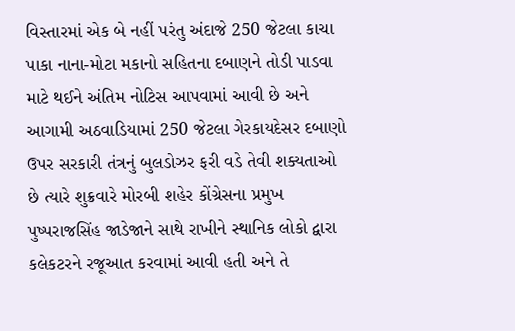વિસ્તારમાં એક બે નહીં પરંતુ અંદાજે 250 જેટલા કાચા પાકા નાના-મોટા મકાનો સહિતના દબાણને તોડી પાડવા માટે થઈને અંતિમ નોટિસ આપવામાં આવી છે અને આગામી અઠવાડિયામાં 250 જેટલા ગેરકાયદેસર દબાણો ઉપર સરકારી તંત્રનું બુલડોઝર ફરી વડે તેવી શક્યતાઓ છે ત્યારે શુક્રવારે મોરબી શહેર કોંગ્રેસના પ્રમુખ પુષ્પરાજસિંહ જાડેજાને સાથે રાખીને સ્થાનિક લોકો દ્વારા કલેકટરને રજૂઆત કરવામાં આવી હતી અને તે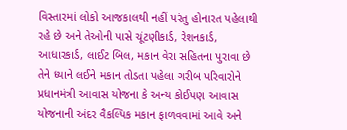વિસ્તારમાં લોકો આજકાલથી નહીં પરંતુ હોનારત પહેલાથી રહે છે અને તેઓની પાસે ચૂંટણીકાર્ડ, રેશનકાર્ડ, આધારકાર્ડ, લાઈટ બિલ, મકાન વેરા સહિતના પુરાવા છે તેને ધ્યાને લઈને મકાન તોડતા પહેલા ગરીબ પરિવારોને પ્રધાનમંત્રી આવાસ યોજના કે અન્ય કોઈપણ આવાસ યોજનાની અંદર વૈકલ્પિક મકાન ફાળવવામાં આવે અને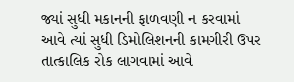જ્યાં સુધી મકાનની ફાળવણી ન કરવામાં આવે ત્યાં સુધી ડિમોલિશનની કામગીરી ઉપર તાત્કાલિક રોક લાગવામાં આવે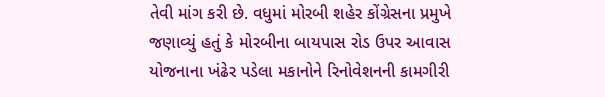તેવી માંગ કરી છે. વધુમાં મોરબી શહેર કોંગ્રેસના પ્રમુખે જણાવ્યું હતું કે મોરબીના બાયપાસ રોડ ઉપર આવાસ યોજનાના ખંઢેર પડેલા મકાનોને રિનોવેશનની કામગીરી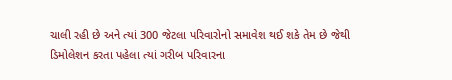ચાલી રહી છે અને ત્યાં 300 જેટલા પરિવારોનો સમાવેશ થઈ શકે તેમ છે જેથી ડિમોલેશન કરતા પહેલા ત્યાં ગરીબ પરિવારના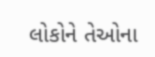લોકોને તેઓના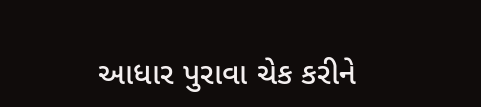આધાર પુરાવા ચેક કરીને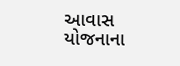આવાસ યોજનાના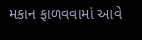મકાન ફાળવવામાં આવે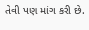તેવી પણ માંગ કરી છે.